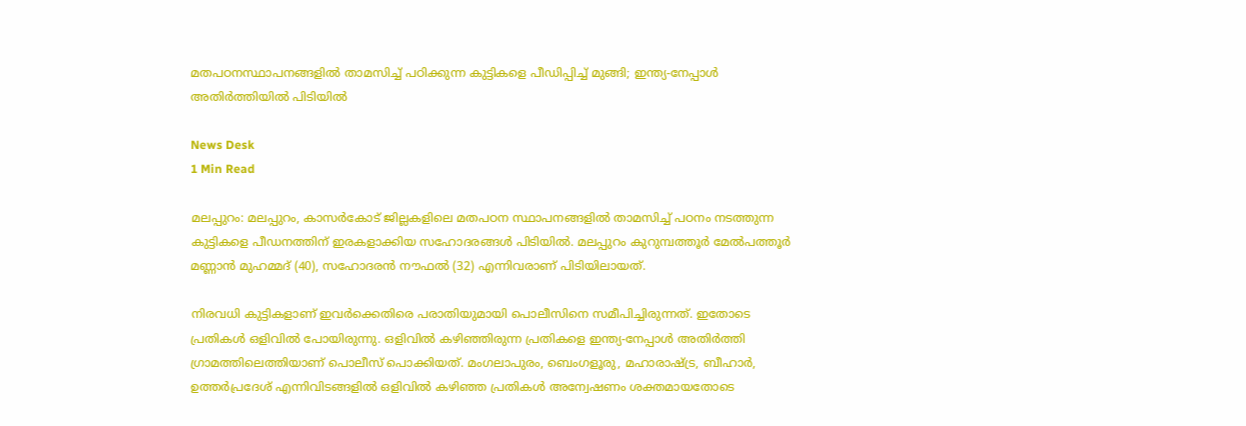മതപഠനസ്ഥാപനങ്ങളില്‍ താമസിച്ച് പഠിക്കുന്ന കുട്ടികളെ പീഡിപ്പിച്ച് മുങ്ങി; ഇന്ത്യ-നേപ്പാള്‍ അതിര്‍ത്തിയില്‍ പിടിയിൽ

News Desk
1 Min Read

മലപ്പുറം: മലപ്പുറം, കാസര്‍കോട് ജില്ലകളിലെ മതപഠന സ്ഥാപനങ്ങളില്‍ താമസിച്ച് പഠനം നടത്തുന്ന കുട്ടികളെ പീഡനത്തിന് ഇരകളാക്കിയ സഹോദരങ്ങള്‍ പിടിയില്‍. മലപ്പുറം കുറുമ്പത്തൂര്‍ മേല്‍പത്തൂര്‍ മണ്ണാന്‍ മുഹമ്മദ് (40), സഹോദരന്‍ നൗഫല്‍ (32) എന്നിവരാണ് പിടിയിലായത്.

നിരവധി കുട്ടികളാണ് ഇവര്‍ക്കെതിരെ പരാതിയുമായി പൊലീസിനെ സമീപിച്ചിരുന്നത്. ഇതോടെ പ്രതികള്‍ ഒളിവില്‍ പോയിരുന്നു. ഒളിവിൽ കഴിഞ്ഞിരുന്ന പ്രതികളെ ഇന്ത്യ-നേപ്പാൾ അതി‍ർത്തി ഗ്രാമത്തിലെത്തിയാണ് പൊലീസ് പൊക്കിയത്. മംഗലാപുരം, ബെംഗളൂരു, മഹാരാഷ്ട്ര, ബീഹാര്‍, ഉത്തര്‍പ്രദേശ് എന്നിവിടങ്ങളില്‍ ഒളിവില്‍ കഴിഞ്ഞ പ്രതികള്‍ അന്വേഷണം ശക്തമായതോടെ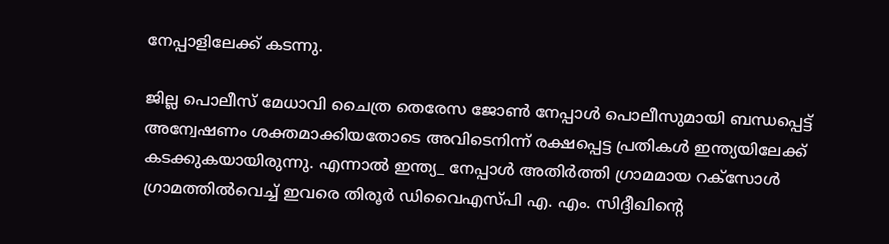നേപ്പാളിലേക്ക് കടന്നു.

ജില്ല പൊലീസ് മേധാവി ചൈത്ര തെരേസ ജോണ്‍ നേപ്പാള്‍ പൊലീസുമായി ബന്ധപ്പെട്ട് അന്വേഷണം ശക്തമാക്കിയതോടെ അവിടെനിന്ന് രക്ഷപ്പെട്ട പ്രതികള്‍ ഇന്ത്യയിലേക്ക് കടക്കുകയായിരുന്നു. എന്നാൽ ഇന്ത്യ_ നേപ്പാള്‍ അതിര്‍ത്തി ഗ്രാമമായ റക്‌സോള്‍ ഗ്രാമത്തില്‍വെച്ച് ഇവരെ തിരൂര്‍ ഡിവൈഎസ്പി എ. എം. സിദ്ദീഖിന്റെ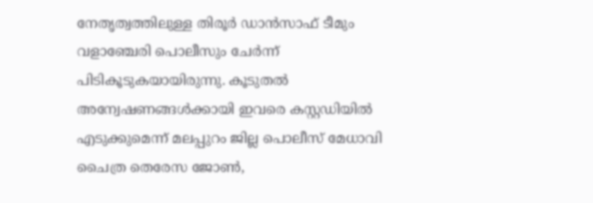നേതൃത്വത്തിലുള്ള തിരൂര്‍ ഡാന്‍സാഫ് ടീമും വളാഞ്ചേരി പൊലീസും ചേര്‍ന്ന് പിടികൂടുകയായിരുന്നു. കൂടുതല്‍ അന്വേഷണങ്ങള്‍ക്കായി ഇവരെ കസ്റ്റഡിയില്‍ എടുക്കുമെന്ന് മലപ്പുറം ജില്ല പൊലീസ് മേധാവി ചൈത്ര തെരേസ ജോണ്‍,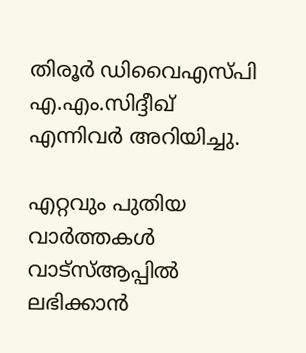തിരൂര്‍ ഡിവൈഎസ്പി എ.എം.സിദ്ദീഖ് എന്നിവര്‍ അറിയിച്ചു.

എറ്റവും പുതിയ വാർത്തകൾ വാട്സ്ആപ്പിൽ ലഭിക്കാൻ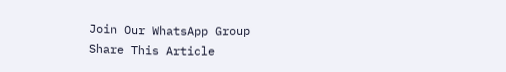Join Our WhatsApp Group
Share This Article